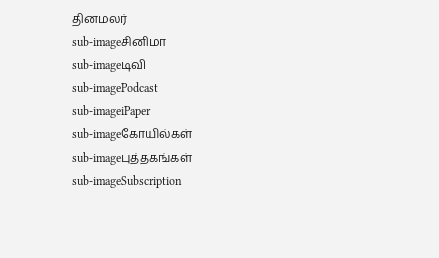தினமலர்
sub-imageசினிமா
sub-imageடிவி
sub-imagePodcast
sub-imageiPaper
sub-imageகோயில்கள்
sub-imageபுத்தகங்கள்
sub-imageSubscription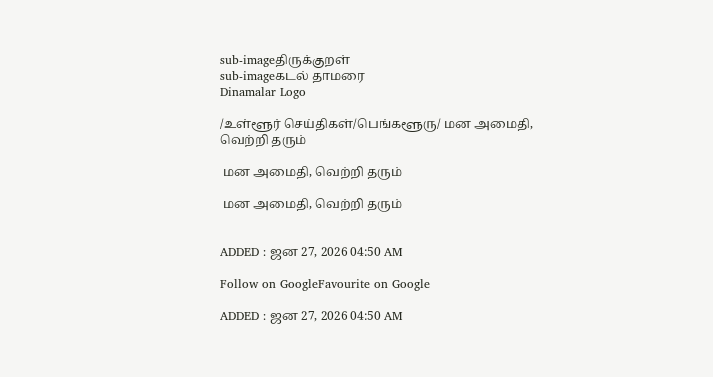sub-imageதிருக்குறள்
sub-imageகடல் தாமரை
Dinamalar Logo

/உள்ளூர் செய்திகள்/பெங்களூரு/ மன அமைதி, வெற்றி தரும்

 மன அமைதி, வெற்றி தரும்

 மன அமைதி, வெற்றி தரும்


ADDED : ஜன 27, 2026 04:50 AM

Follow on GoogleFavourite on Google

ADDED : ஜன 27, 2026 04:50 AM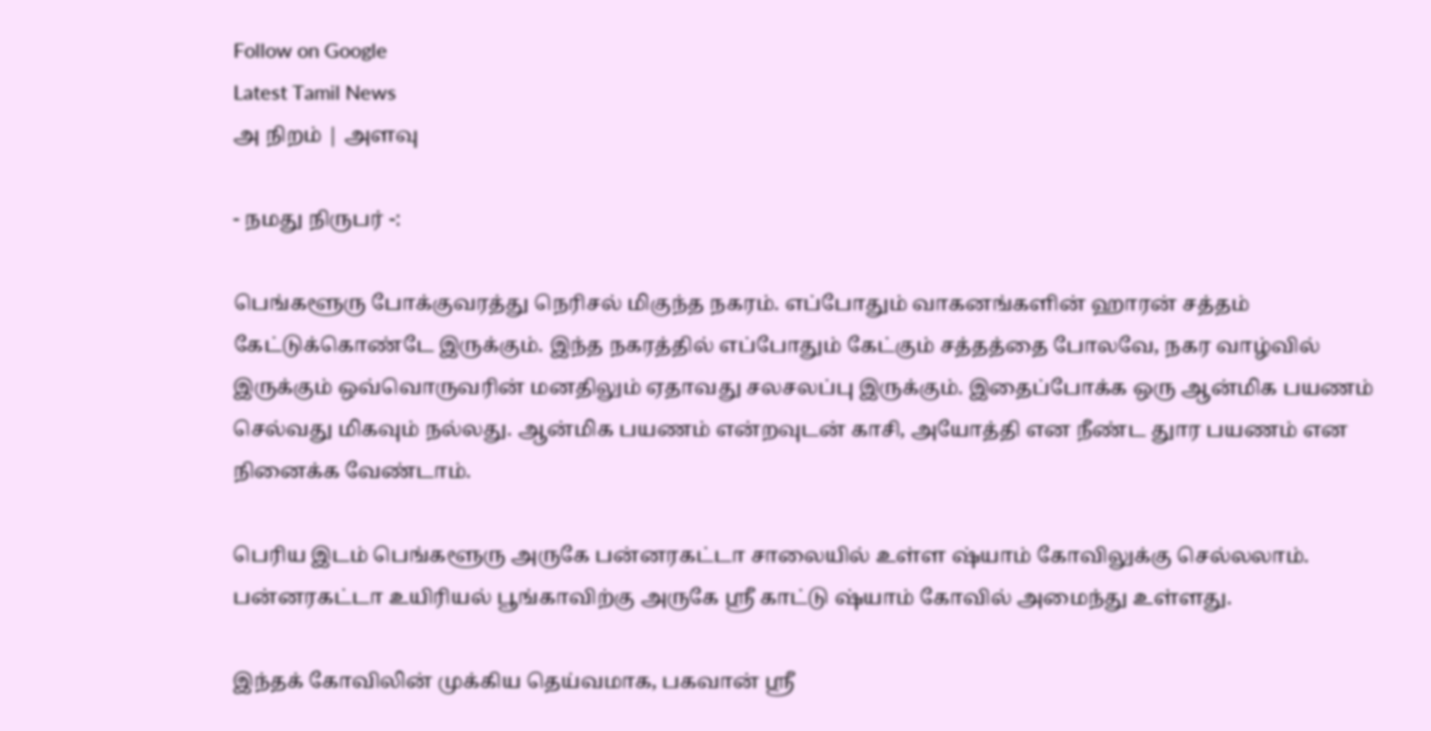Follow on Google
Latest Tamil News
அ நிறம் | அளவு

- நமது நிருபர் -:

பெங்களூரு போக்குவரத்து நெரிசல் மிகுந்த நகரம். எப்போதும் வாகனங்களின் ஹாரன் சத்தம் கேட்டுக்கொண்டே இருக்கும். இந்த நகரத்தில் எப்போதும் கேட்கும் சத்தத்தை போலவே, நகர வாழ்வில் இருக்கும் ஒவ்வொருவரின் மனதிலும் ஏதாவது சலசலப்பு இருக்கும். இதைப்போக்க ஒரு ஆன்மிக பயணம் செல்வது மிகவும் நல்லது. ஆன்மிக பயணம் என்றவுடன் காசி, அயோத்தி என நீண்ட துார பயணம் என நினைக்க வேண்டாம்.

பெரிய இடம் பெங்களூரு அருகே பன்னரகட்டா சாலையில் உள்ள ஷ்யாம் கோவிலுக்கு செல்லலாம். பன்னரகட்டா உயிரியல் பூங்காவிற்கு அருகே ஸ்ரீ காட்டு ஷ்யாம் கோவில் அமைந்து உள்ளது.

இந்தக் கோவிலின் முக்கிய தெய்வமாக, பகவான் ஸ்ரீ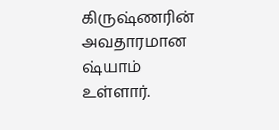கிருஷ்ணரின் அவதாரமான ஷ்யாம் உள்ளார்.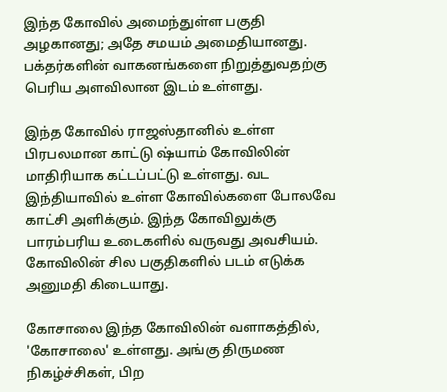இந்த கோவில் அமைந்துள்ள பகுதி அழகானது; அதே சமயம் அமைதியானது. பக்தர்களின் வாகனங்களை நிறுத்துவதற்கு பெரிய அளவிலான இடம் உள்ளது.

இந்த கோவில் ராஜஸ்தானில் உள்ள பிரபலமான காட்டு ஷ்யாம் கோவிலின் மாதிரியாக கட்டப்பட்டு உள்ளது. வட இந்தியாவில் உள்ள கோவில்களை போலவே காட்சி அளிக்கும். இந்த கோவிலுக்கு பாரம்பரிய உடைகளில் வருவது அவசியம். கோவிலின் சில பகுதிகளில் படம் எடுக்க அனுமதி கிடையாது.

கோசாலை இந்த கோவிலின் வளாகத்தில், 'கோசாலை' உள்ளது. அங்கு திருமண நிகழ்ச்சிகள், பிற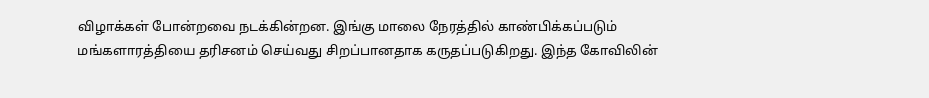விழாக்கள் போன்றவை நடக்கின்றன. இங்கு மாலை நேரத்தில் காண்பிக்கப்படும் மங்களாரத்தியை தரிசனம் செய்வது சிறப்பானதாக கருதப்படுகிறது. இந்த கோவிலின்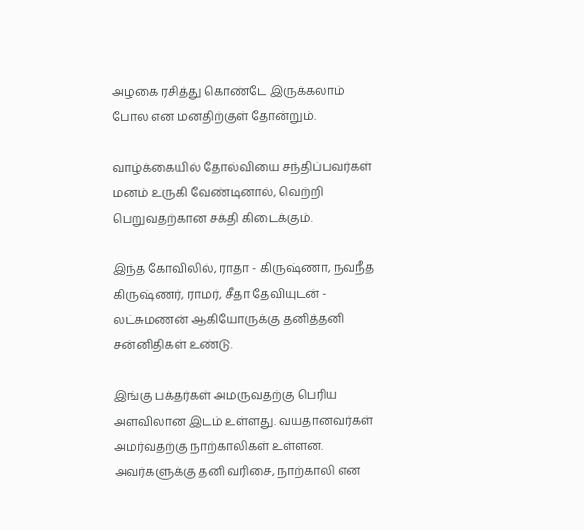அழகை ரசித்து கொண்டே இருக்கலாம் போல என மனதிற்குள் தோன்றும்.

வாழ்க்கையில் தோல்வியை சந்திப்பவர்கள் மனம் உருகி வேண்டினால், வெற்றி பெறுவதற்கான சக்தி கிடைக்கும்.

இந்த கோவிலில், ராதா - கிருஷ்ணா, நவநீத கிருஷ்ணர், ராமர், சீதா தேவியுடன் - லட்சுமணன் ஆகியோருக்கு தனித்தனி சன்னிதிகள் உண்டு.

இங்கு பக்தர்கள் அமருவதற்கு பெரிய அளவிலான இடம் உள்ளது. வயதானவர்கள் அமர்வதற்கு நாற்காலிகள் உள்ளன. அவர்களுக்கு தனி வரிசை, நாற்காலி என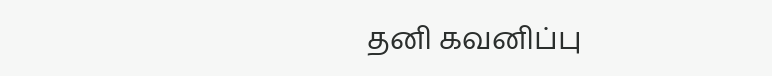தனி கவனிப்பு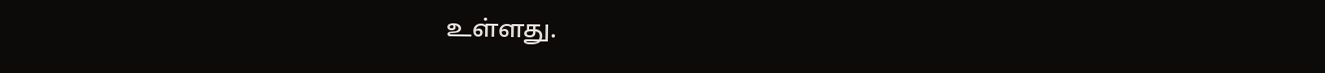உள்ளது.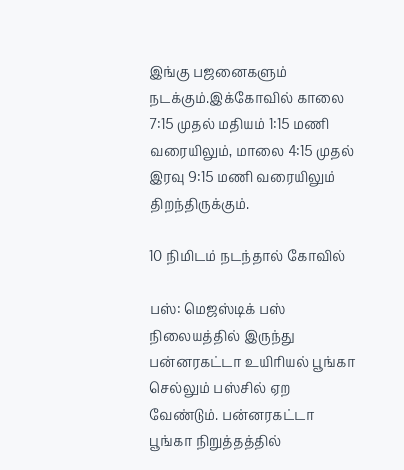இங்கு பஜனைகளும் நடக்கும்.இக்கோவில் காலை 7:15 முதல் மதியம் 1:15 மணி வரையிலும், மாலை 4:15 முதல் இரவு 9:15 மணி வரையிலும் திறந்திருக்கும்.

10 நிமிடம் நடந்தால் கோவில்

பஸ்: மெஜஸ்டிக் பஸ் நிலையத்தில் இருந்து பன்னரகட்டா உயிரியல் பூங்கா செல்லும் பஸ்சில் ஏற வேண்டும். பன்னரகட்டா பூங்கா நிறுத்தத்தில்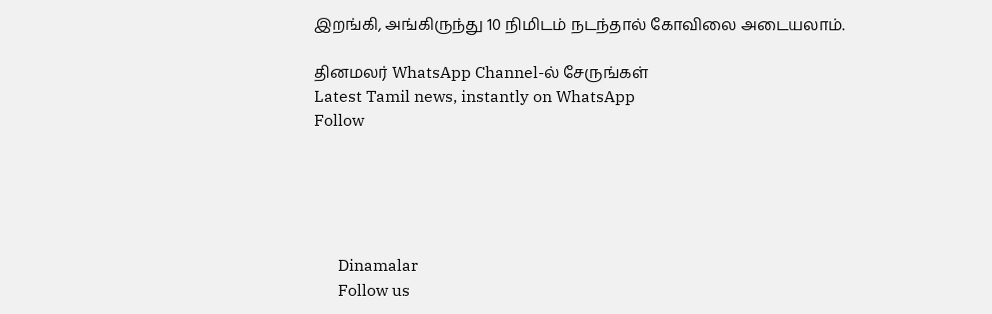இறங்கி, அங்கிருந்து 10 நிமிடம் நடந்தால் கோவிலை அடையலாம்.

தினமலர் WhatsApp Channel-ல் சேருங்கள்
Latest Tamil news, instantly on WhatsApp
Follow





      Dinamalar
      Follow us